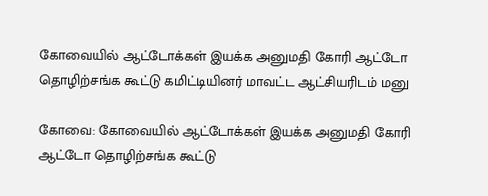கோவையில் ஆட்டோக்கள் இயக்க அனுமதி கோரி ஆட்டோ தொழிற்சங்க கூட்டு கமிட்டியினர் மாவட்ட ஆட்சியரிடம் மனு

கோவை: கோவையில் ஆட்டோக்கள் இயக்க அனுமதி கோரி ஆட்டோ தொழிற்சங்க கூட்டு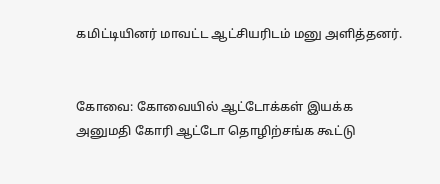கமிட்டியினர் மாவட்ட ஆட்சியரிடம் மனு அளித்தனர்.


கோவை: கோவையில் ஆட்டோக்கள் இயக்க அனுமதி கோரி ஆட்டோ தொழிற்சங்க கூட்டு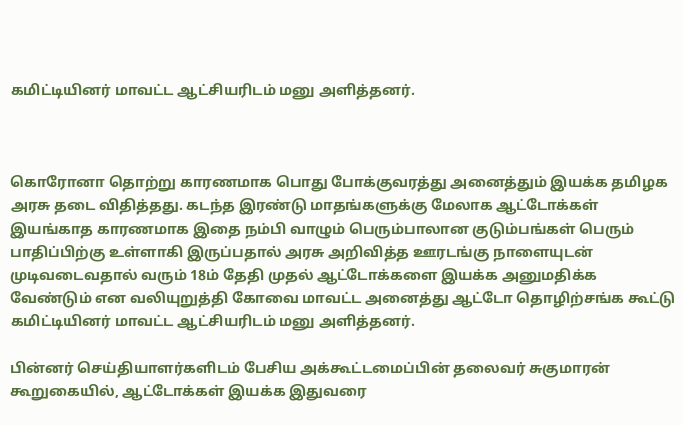கமிட்டியினர் மாவட்ட ஆட்சியரிடம் மனு அளித்தனர்.



கொரோனா தொற்று காரணமாக பொது போக்குவரத்து அனைத்தும் இயக்க தமிழக அரசு தடை விதித்தது. கடந்த இரண்டு மாதங்களுக்கு மேலாக ஆட்டோக்கள் இயங்காத காரணமாக இதை நம்பி வாழும் பெரும்பாலான குடும்பங்கள் பெரும் பாதிப்பிற்கு உள்ளாகி இருப்பதால் அரசு அறிவித்த ஊரடங்கு நாளையுடன் முடிவடைவதால் வரும் 18ம் தேதி முதல் ஆட்டோக்களை இயக்க அனுமதிக்க வேண்டும் என வலியுறுத்தி கோவை மாவட்ட அனைத்து ஆட்டோ தொழிற்சங்க கூட்டு கமிட்டியினர் மாவட்ட ஆட்சியரிடம் மனு அளித்தனர்.

பின்னர் செய்தியாளர்களிடம் பேசிய அக்கூட்டமைப்பின் தலைவர் சுகுமாரன் கூறுகையில், ஆட்டோக்கள் இயக்க இதுவரை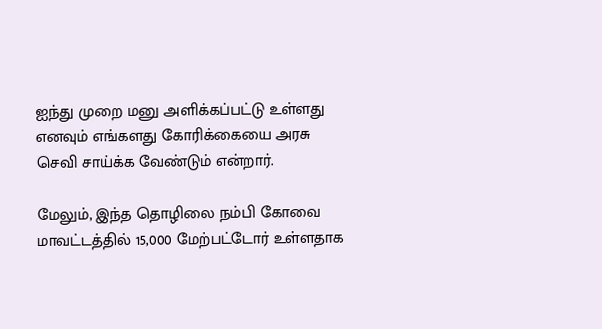ஐந்து முறை மனு அளிக்கப்பட்டு உள்ளது எனவும் எங்களது கோரிக்கையை அரசு செவி சாய்க்க வேண்டும் என்றார்.

மேலும், இந்த தொழிலை நம்பி கோவை மாவட்டத்தில் 15,000 மேற்பட்டோர் உள்ளதாக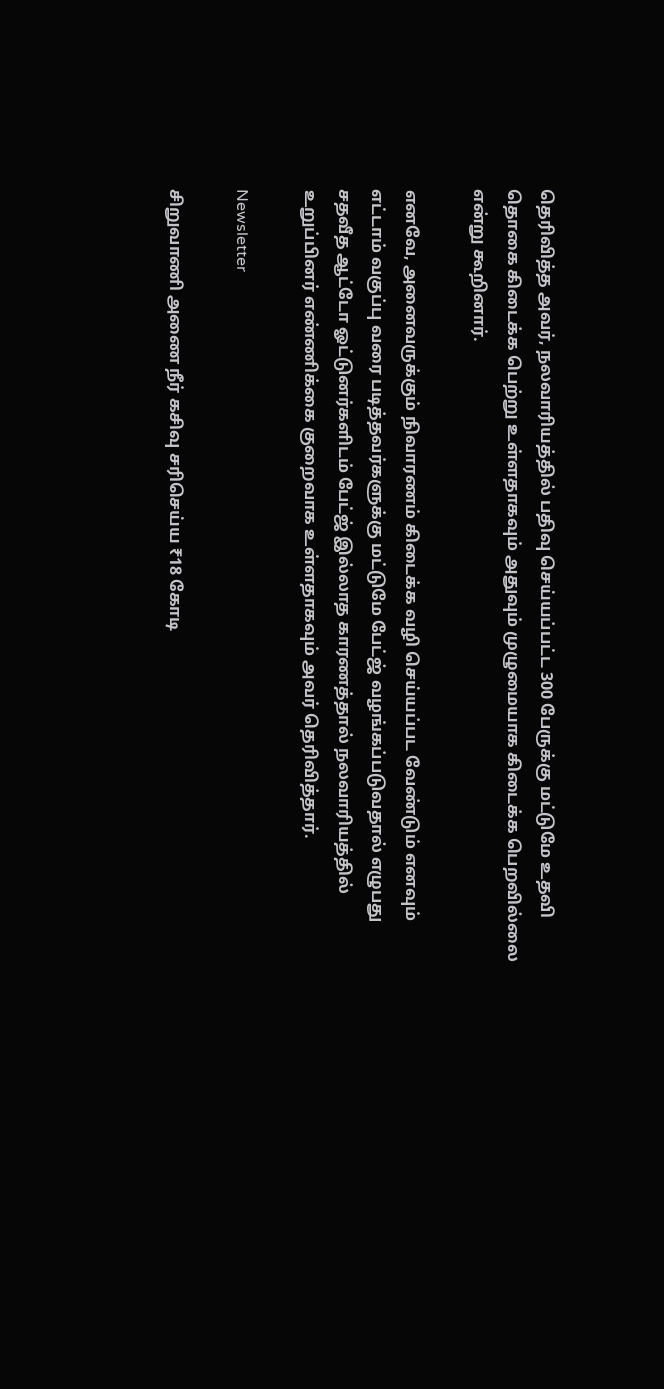தெரிவித்த அவர், நலவாரியத்தில் பதிவு செய்யப்பட்ட 300 பேருக்கு மட்டுமே உதவி தொகை கிடைக்க பெற்று உள்ளதாகவும் அதுவும் முழுமையாக கிடைக்க பெறவில்லை என்று கூறினார்.

எனவே, அனைவருக்கும் நிவாரணம் கிடைக்க வழி செய்யப்பட வேண்டும் எனவும் எட்டாம் வகுப்பு வரை படித்தவர்களுக்கு மட்டுமே பேட்ஜ் வழங்கப்படுவதால் எழுபது சதவீத ஆட்டோ ஓட்டுனர்களிடம் பேட்ஜ் இல்லாத காரணத்தால் நலவாரியத்தில் உறுப்பினர் எண்ணிக்கை குறைவாக உள்ளதாகவும் அவர் தெரிவித்தார்.

Newsletter

சிறுவாணி அணை நீர் கசிவு சரிசெய்ய ₹18 கோடி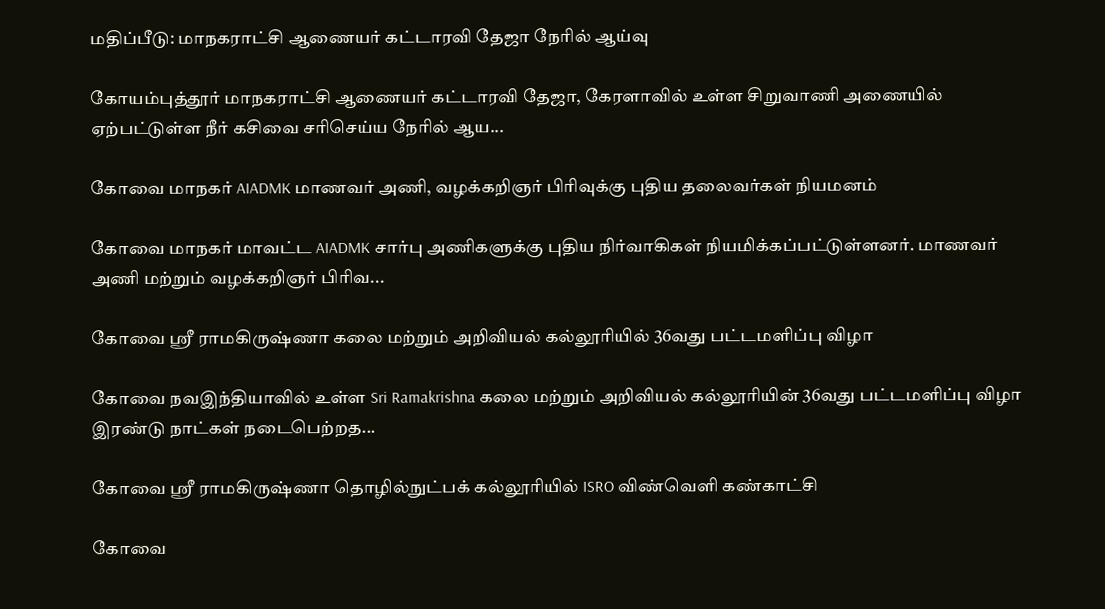மதிப்பீடு: மாநகராட்சி ஆணையர் கட்டாரவி தேஜா நேரில் ஆய்வு

கோயம்புத்தூர் மாநகராட்சி ஆணையர் கட்டாரவி தேஜா, கேரளாவில் உள்ள சிறுவாணி அணையில் ஏற்பட்டுள்ள நீர் கசிவை சரிசெய்ய நேரில் ஆய...

கோவை மாநகர் AIADMK மாணவர் அணி, வழக்கறிஞர் பிரிவுக்கு புதிய தலைவர்கள் நியமனம்

கோவை மாநகர் மாவட்ட AIADMK சார்பு அணிகளுக்கு புதிய நிர்வாகிகள் நியமிக்கப்பட்டுள்ளனர். மாணவர் அணி மற்றும் வழக்கறிஞர் பிரிவ...

கோவை ஸ்ரீ ராமகிருஷ்ணா கலை மற்றும் அறிவியல் கல்லூரியில் 36வது பட்டமளிப்பு விழா

கோவை நவஇந்தியாவில் உள்ள Sri Ramakrishna கலை மற்றும் அறிவியல் கல்லூரியின் 36வது பட்டமளிப்பு விழா இரண்டு நாட்கள் நடைபெற்றத...

கோவை ஸ்ரீ ராமகிருஷ்ணா தொழில்நுட்பக் கல்லூரியில் ISRO விண்வெளி கண்காட்சி

கோவை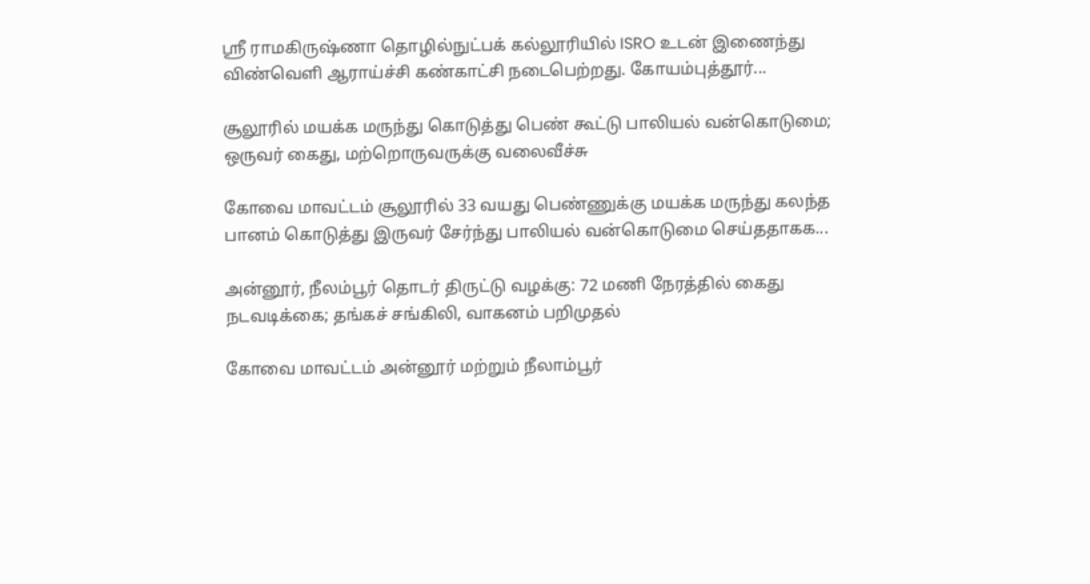ஸ்ரீ ராமகிருஷ்ணா தொழில்நுட்பக் கல்லூரியில் ISRO உடன் இணைந்து விண்வெளி ஆராய்ச்சி கண்காட்சி நடைபெற்றது. கோயம்புத்தூர்...

சூலூரில் மயக்க மருந்து கொடுத்து பெண் கூட்டு பாலியல் வன்கொடுமை; ஒருவர் கைது, மற்றொருவருக்கு வலைவீச்சு

கோவை மாவட்டம் சூலூரில் 33 வயது பெண்ணுக்கு மயக்க மருந்து கலந்த பானம் கொடுத்து இருவர் சேர்ந்து பாலியல் வன்கொடுமை செய்ததாகக...

அன்னூர், நீலம்பூர் தொடர் திருட்டு வழக்கு: 72 மணி நேரத்தில் கைது நடவடிக்கை; தங்கச் சங்கிலி, வாகனம் பறிமுதல்

கோவை மாவட்டம் அன்னூர் மற்றும் நீலாம்பூர்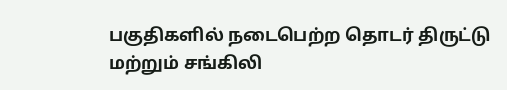பகுதிகளில் நடைபெற்ற தொடர் திருட்டு மற்றும் சங்கிலி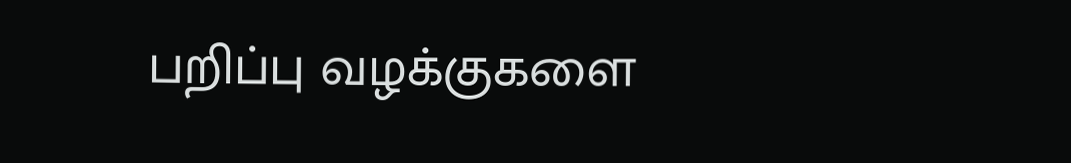பறிப்பு வழக்குகளை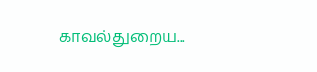காவல்துறைய...